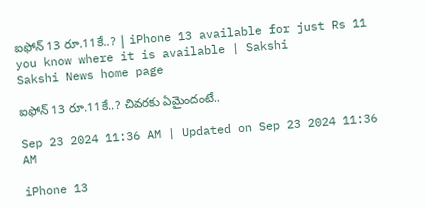ఐఫోన్‌ 13 రూ.11కే..? | iPhone 13 available for just Rs 11 you know where it is available | Sakshi
Sakshi News home page

ఐఫోన్‌ 13 రూ.11కే..? చివరకు ఏమైందంటే..

Sep 23 2024 11:36 AM | Updated on Sep 23 2024 11:36 AM

iPhone 13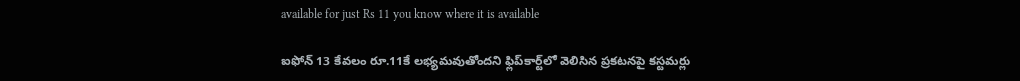available for just Rs 11 you know where it is available

ఐఫోన్‌ 13 కేవలం రూ.11కే లభ్యమవుతోందని ఫ్లిప్‌కార్ట్‌లో వెలిసిన ప్రకటనపై కస్టమర్లు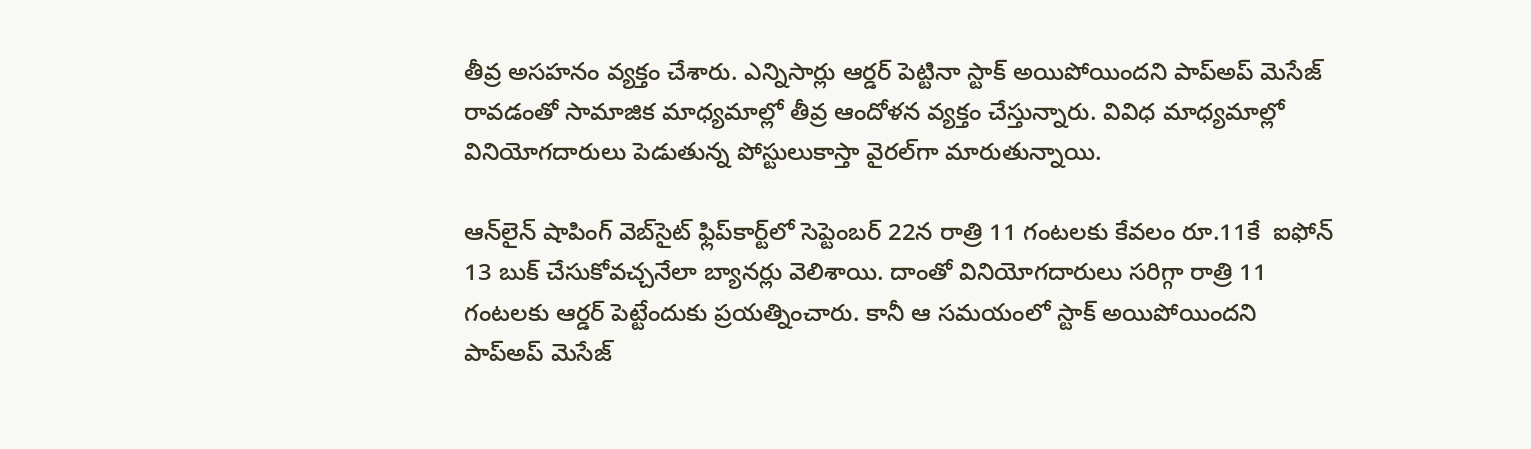తీవ్ర అసహనం వ్యక్తం చేశారు. ఎన్నిసార్లు ఆర్డర్‌ పెట్టినా స్టాక్‌ అయిపోయిందని పాప్‌అప్‌ మెసేజ్‌ రావడంతో సామాజిక మాధ్యమాల్లో తీవ్ర ఆందోళన వ్యక్తం చేస్తున్నారు. వివిధ మాధ్యమాల్లో వినియోగదారులు పెడుతున్న పోస్టులుకాస్తా వైరల్‌గా మారుతున్నాయి.

ఆన్‌లైన్‌ షాపింగ్‌ వెబ్‌సైట్‌ ఫ్లిప్‌కార్ట్‌లో సెప్టెంబర్‌ 22న రాత్రి 11 గంటలకు కేవలం రూ.11కే  ఐఫోన్‌ 13 బుక్‌ చేసుకోవచ్చనేలా బ్యానర్లు వెలిశాయి. దాంతో వినియోగదారులు సరిగ్గా రాత్రి 11 గంటలకు ఆర్డర్‌ పెట్టేందుకు ప్రయత్నించారు. కానీ ఆ సమయంలో స్టాక్‌ అయిపోయిందని పాప్‌అప్‌ మెసేజ్‌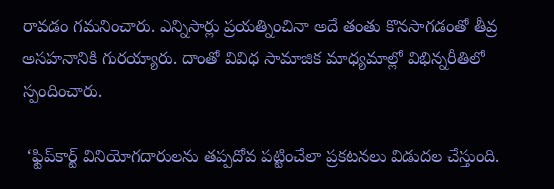రావడం గమనించారు. ఎన్నిసార్లు ప్రయత్నించినా అదే తంతు కొనసాగడంతో తీవ్ర అసహనానికి గురయ్యారు. దాంతో వివిధ సామాజిక మాధ్యమాల్లో విభిన్నరీతిలో స్పందించారు.

 ‘ఫ్టిప్‌కార్ట్‌ వినియోగదారులను తప్పదోవ పట్టించేలా ప్రకటనలు విడుదల చేస్తుంది.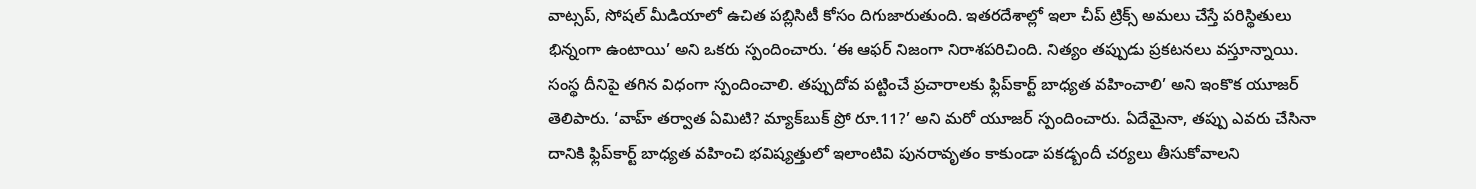వాట్సప్‌, సోషల్‌ మీడియాలో ఉచిత పబ్లిసిటీ కోసం దిగుజారుతుంది. ఇతరదేశాల్లో ఇలా చీప్‌ ట్రిక్స్‌ అమలు చేస్తే పరిస్థితులు భిన్నంగా ఉంటాయి’ అని ఒకరు స్పందించారు. ‘ఈ ఆఫర్‌ నిజంగా నిరాశపరిచింది. నిత్యం తప్పుడు ప్రకటనలు వస్తూన్నాయి. సంస్థ దీనిపై తగిన విధంగా స్పందించాలి. తప్పుదోవ పట్టించే ప్రచారాలకు ఫ్లిప్‌కార్ట్ బాధ్యత వహించాలి’ అని ఇంకొక యూజర్‌ తెలిపారు. ‘వాహ్ తర్వాత ఏమిటి? మ్యాక్‌బుక్ ప్రో రూ.11?’ అని మరో యూజర్‌ స్పందించారు. ఏదేమైనా, తప్పు ఎవరు చేసినా దానికి ఫ్లిప్‌కార్ట్‌ బాధ్యత వహించి భవిష్యత్తులో ఇలాంటివి పునరావృతం కాకుండా పకడ్బందీ చర్యలు తీసుకోవాలని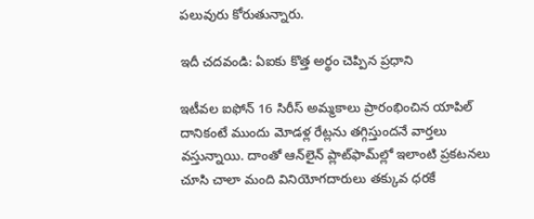పలువురు కోరుతున్నారు.

ఇదీ చదవండి: ఏఐకు కొత్త అర్థం చెప్పిన ప్రధాని

ఇటీవల ఐఫోన్‌ 16 సిరీస్‌ అమ్మకాలు ప్రారంభించిన యాపిల్‌ దానికంటే ముందు మోడళ్ల రేట్లను తగ్గిస్తుందనే వార్తలు వస్తున్నాయి. దాంతో ఆన్‌లైన్‌ ప్లాట్‌ఫామ్‌ల్లో ఇలాంటి ప్రకటనలు చూసి చాలా మంది వినియోగదారులు తక్కువ ధరకే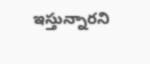ఇస్తున్నారని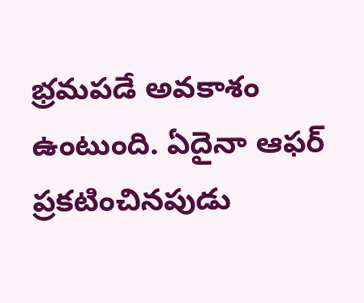భ్రమపడే అవకాశం ఉంటుంది. ఏదైనా ఆఫర్‌ ప్రకటించినపుడు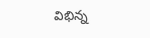విభిన్న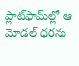ప్లాట్‌ఫామ్‌ల్లో ఆ మోడల్‌ ధరను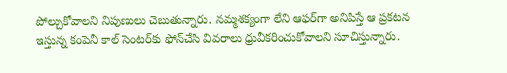పోల్చుకోవాలని నిపుణులు చెబుతున్నారు. నమ్మశక్యంగా లేని ఆఫర్‌గా అనిపిస్తే ఆ ప్రకటన ఇస్తున్న కంపెనీ కాల్‌ సెంటర్‌కు ఫోన్‌చేసి వివరాలు ధ్రువీకరించుకోవాలని సూచిస్తున్నారు.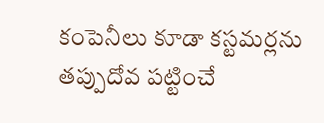కంపెనీలు కూడా కస్టమర్లను తప్పుదోవ పట్టించే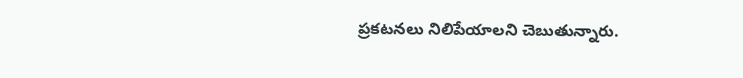ప్రకటనలు నిలిపేయాలని చెబుతున్నారు.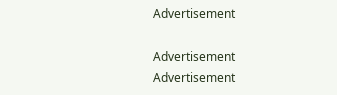Advertisement

Advertisement
Advertisement